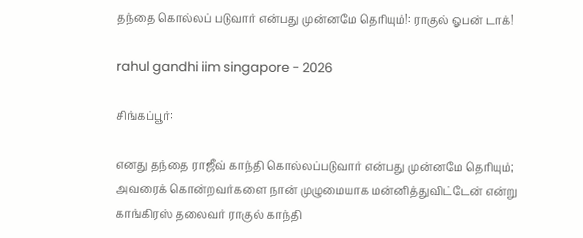தந்தை கொல்லப் படுவார் என்பது முன்னமே தெரியும்!: ராகுல் ஓபன் டாக்!

rahul gandhi iim singapore - 2026

சிங்கப்பூர்:

எனது தந்தை ராஜீவ் காந்தி கொல்லப்படுவார் என்பது முன்னமே தெரியும்; அவரைக் கொன்றவர்களை நான் முழுமையாக மன்னித்துவிட்டேன் என்று காங்கிரஸ் தலைவர் ராகுல் காந்தி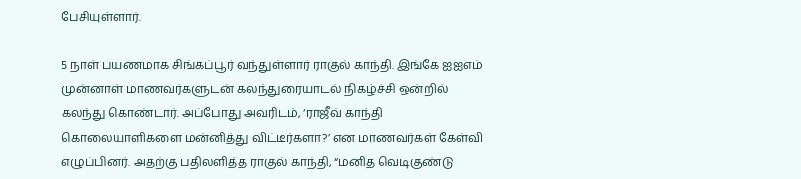பேசியுள்ளார்.

5 நாள் பயணமாக சிங்கப்பூர் வந்துள்ளார் ராகுல் காந்தி. இங்கே ஐஐஎம் முன்னாள் மாணவர்களுடன் கலந்துரையாடல் நிகழ்ச்சி ஒன்றில் கலந்து கொண்டார். அப்போது அவரிடம், ‘ராஜீவ் காந்தி கொலையாளிகளை மன்னித்து விட்டீர்களா?’ என மாணவர்கள் கேள்வி எழுப்பினர். அதற்கு பதிலளித்த ராகுல் காந்தி, “மனித வெடிகுண்டு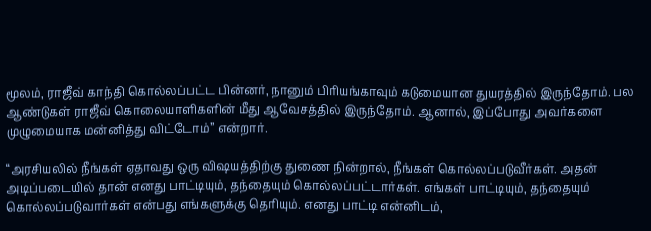மூலம், ராஜீவ் காந்தி கொல்லப்பட்ட பின்னர், நானும் பிரியங்காவும் கடுமையான துயரத்தில் இருந்தோம். பல ஆண்டுகள் ராஜீவ் கொலையாளிகளின் மீது ஆவேசத்தில் இருந்தோம். ஆனால், இப்போது அவர்களை முழுமையாக மன்னித்து விட்டோம்” என்றார்.

“அரசியலில் நீங்கள் ஏதாவது ஒரு விஷயத்திற்கு துணை நின்றால், நீங்கள் கொல்லப்படுவீர்கள். அதன் அடிப்படையில் தான் எனது பாட்டியும், தந்தையும் கொல்லப்பட்டார்கள். எங்கள் பாட்டியும், தந்தையும் கொல்லப்படுவார்கள் என்பது எங்களுக்கு தெரியும். எனது பாட்டி என்னிடம்,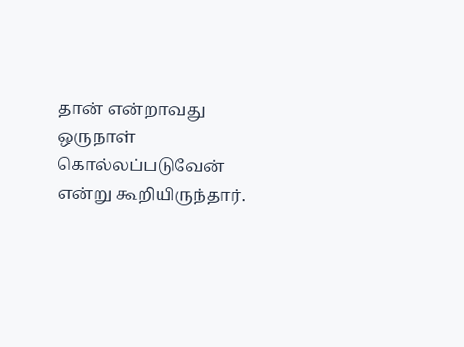தான் என்றாவது ஒருநாள் கொல்லப்படுவேன் என்று கூறியிருந்தார்.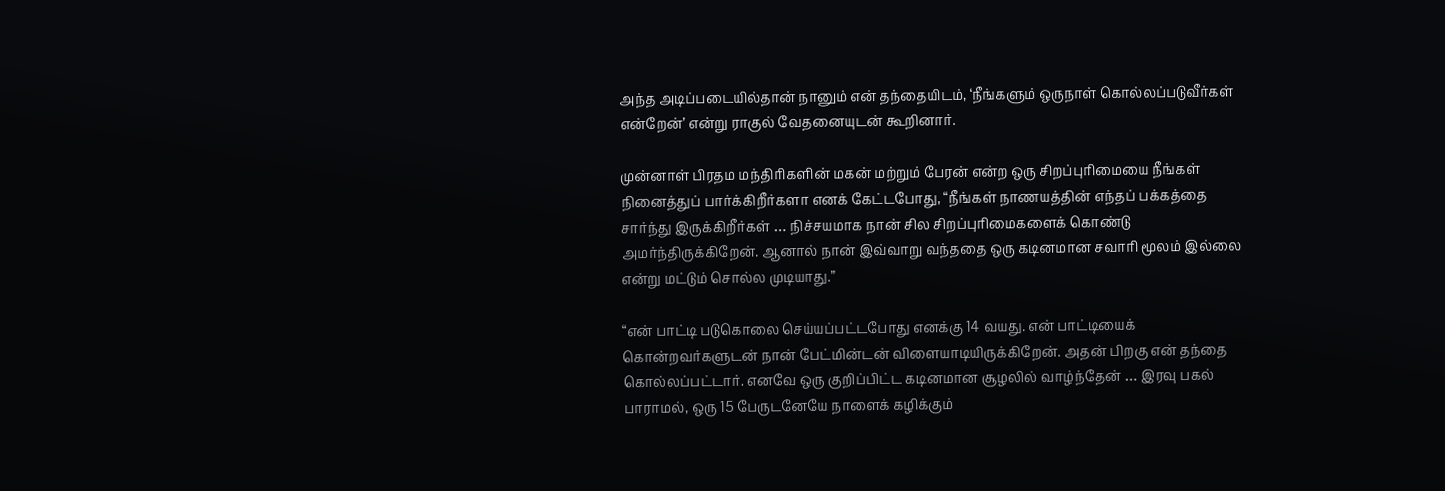அந்த அடிப்படையில்தான் நானும் என் தந்தையிடம், ‘நீங்களும் ஒருநாள் கொல்லப்படுவீர்கள் என்றேன்’ என்று ராகுல் வேதனையுடன் கூறினார்.

முன்னாள் பிரதம மந்திரிகளின் மகன் மற்றும் பேரன் என்ற ஒரு சிறப்புரிமையை நீங்கள் நினைத்துப் பார்க்கிறீர்களா எனக் கேட்டபோது, “நீங்கள் நாணயத்தின் எந்தப் பக்கத்தை சார்ந்து இருக்கிறீர்கள் … நிச்சயமாக நான் சில சிறப்புரிமைகளைக் கொண்டு அமர்ந்திருக்கிறேன். ஆனால் நான் இவ்வாறு வந்ததை ஒரு கடினமான சவாரி மூலம் இல்லை என்று மட்டும் சொல்ல முடியாது.”

“என் பாட்டி படுகொலை செய்யப்பட்டபோது எனக்கு 14 வயது. என் பாட்டியைக் கொன்றவர்களுடன் நான் பேட்மின்டன் விளையாடியிருக்கிறேன். அதன் பிறகு என் தந்தை கொல்லப்பட்டார். எனவே ஒரு குறிப்பிட்ட கடினமான சூழலில் வாழ்ந்தேன் … இரவு பகல் பாராமல், ஒரு 15 பேருடனேயே நாளைக் கழிக்கும்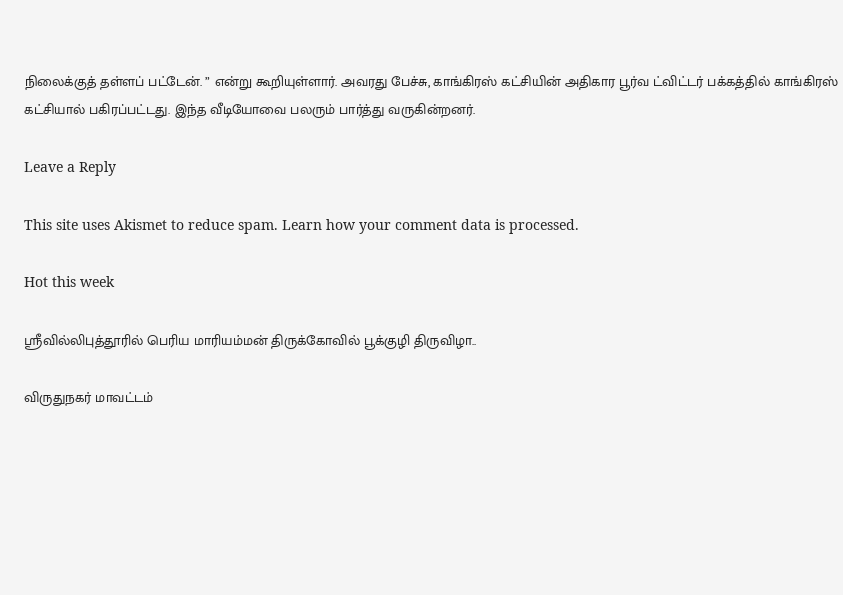நிலைக்குத் தள்ளப் பட்டேன். ” என்று கூறியுள்ளார். அவரது பேச்சு, காங்கிரஸ் கட்சியின் அதிகார பூர்வ ட்விட்டர் பக்கத்தில் காங்கிரஸ் கட்சியால் பகிரப்பட்டது. இந்த வீடியோவை பலரும் பார்த்து வருகின்றனர்.

Leave a Reply

This site uses Akismet to reduce spam. Learn how your comment data is processed.

Hot this week

ஸ்ரீவில்லிபுத்தூரில் பெரிய மாரியம்மன் திருக்கோவில் பூக்குழி திருவிழா..

விருதுநகர் மாவட்டம்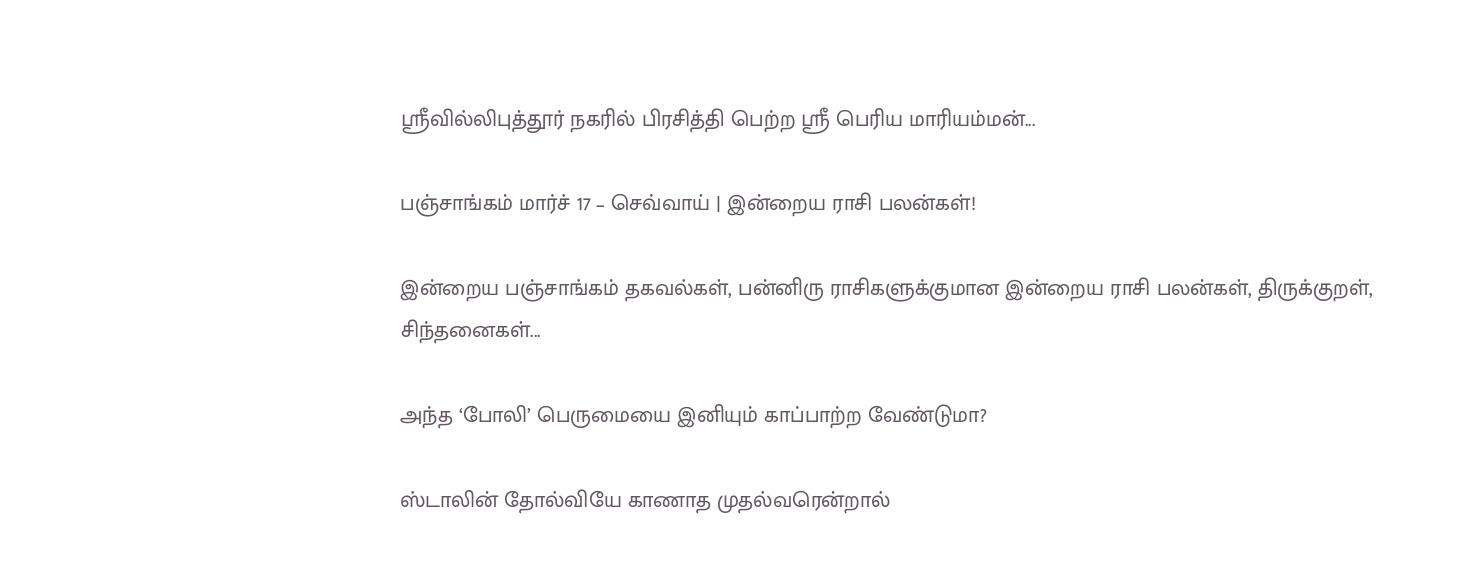ஸ்ரீவில்லிபுத்தூர் நகரில் பிரசித்தி பெற்ற ஸ்ரீ பெரிய மாரியம்மன்...

பஞ்சாங்கம் மார்ச் 17 – செவ்வாய் | இன்றைய ராசி பலன்கள்!

இன்றைய பஞ்சாங்கம் தகவல்கள், பன்னிரு ராசிகளுக்குமான இன்றைய ராசி பலன்கள், திருக்குறள், சிந்தனைகள்...

அந்த ‘போலி’ பெருமையை இனியும் காப்பாற்ற வேண்டுமா?

ஸ்டாலின் தோல்வியே காணாத முதல்வரென்றால்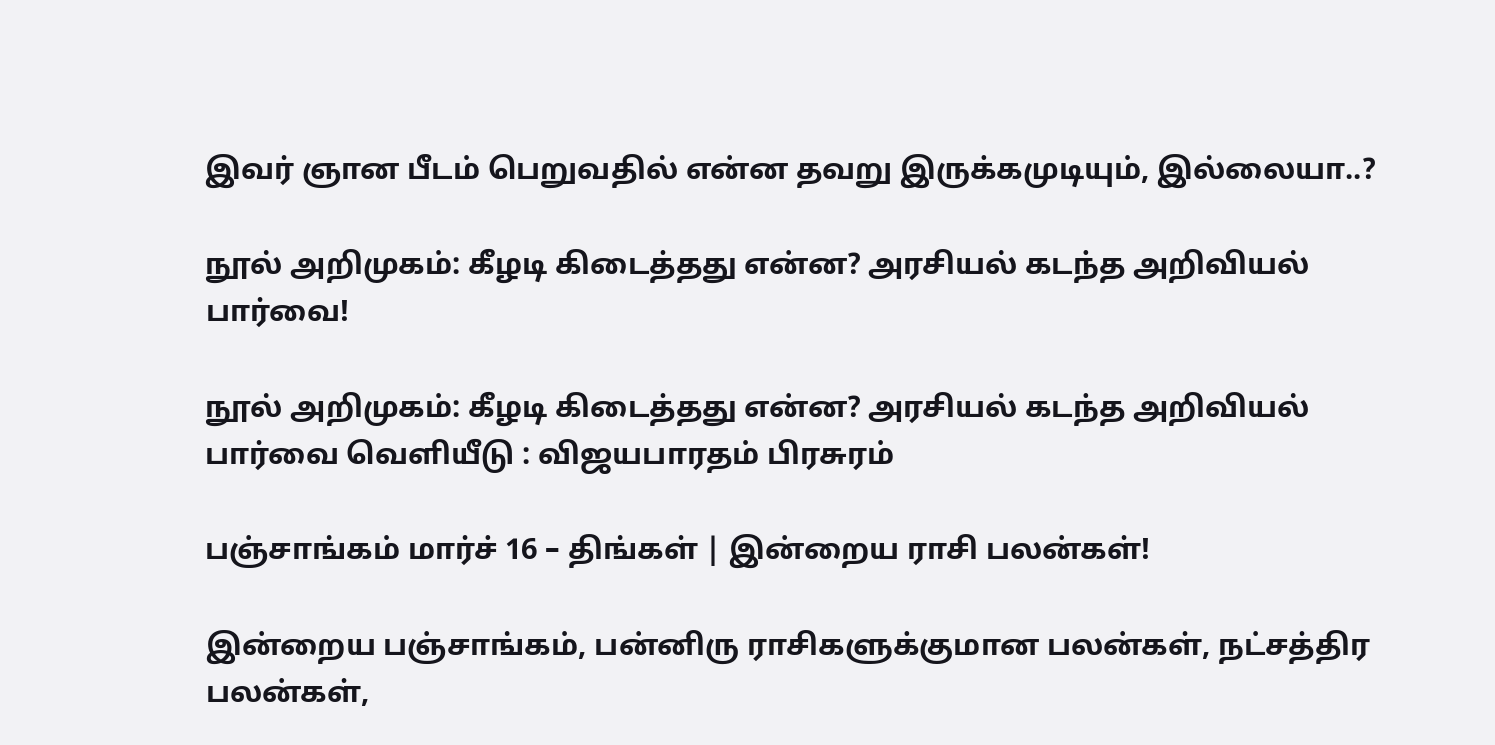இவர் ஞான பீடம் பெறுவதில் என்ன தவறு இருக்கமுடியும், இல்லையா..?

நூல் அறிமுகம்: கீழடி கிடைத்தது என்ன? அரசியல் கடந்த அறிவியல் பார்வை!

நூல் அறிமுகம்: கீழடி கிடைத்தது என்ன? அரசியல் கடந்த அறிவியல் பார்வை வெளியீடு : விஜயபாரதம் பிரசுரம்

பஞ்சாங்கம் மார்ச் 16 – திங்கள் | இன்றைய ராசி பலன்கள்!

இன்றைய பஞ்சாங்கம், பன்னிரு ராசிகளுக்குமான பலன்கள், நட்சத்திர பலன்கள்,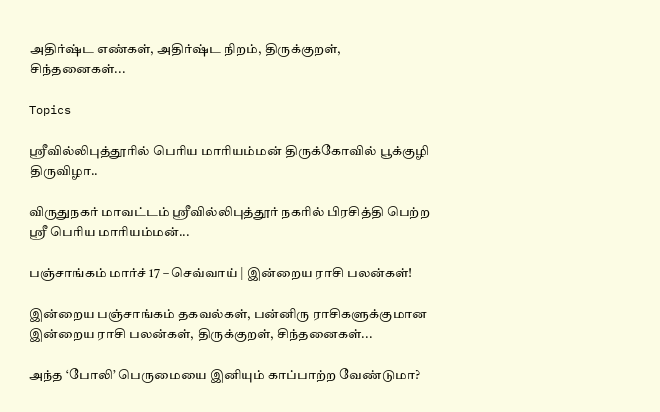அதிர்ஷ்ட எண்கள், அதிர்ஷ்ட நிறம், திருக்குறள், சிந்தனைகள்...

Topics

ஸ்ரீவில்லிபுத்தூரில் பெரிய மாரியம்மன் திருக்கோவில் பூக்குழி திருவிழா..

விருதுநகர் மாவட்டம் ஸ்ரீவில்லிபுத்தூர் நகரில் பிரசித்தி பெற்ற ஸ்ரீ பெரிய மாரியம்மன்...

பஞ்சாங்கம் மார்ச் 17 – செவ்வாய் | இன்றைய ராசி பலன்கள்!

இன்றைய பஞ்சாங்கம் தகவல்கள், பன்னிரு ராசிகளுக்குமான இன்றைய ராசி பலன்கள், திருக்குறள், சிந்தனைகள்...

அந்த ‘போலி’ பெருமையை இனியும் காப்பாற்ற வேண்டுமா?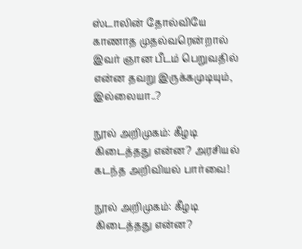ஸ்டாலின் தோல்வியே காணாத முதல்வரென்றால் இவர் ஞான பீடம் பெறுவதில் என்ன தவறு இருக்கமுடியும், இல்லையா..?

நூல் அறிமுகம்: கீழடி கிடைத்தது என்ன? அரசியல் கடந்த அறிவியல் பார்வை!

நூல் அறிமுகம்: கீழடி கிடைத்தது என்ன?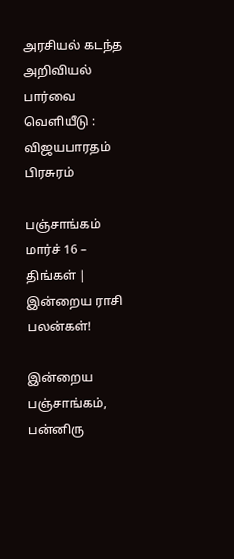அரசியல் கடந்த அறிவியல் பார்வை வெளியீடு : விஜயபாரதம் பிரசுரம்

பஞ்சாங்கம் மார்ச் 16 – திங்கள் | இன்றைய ராசி பலன்கள்!

இன்றைய பஞ்சாங்கம், பன்னிரு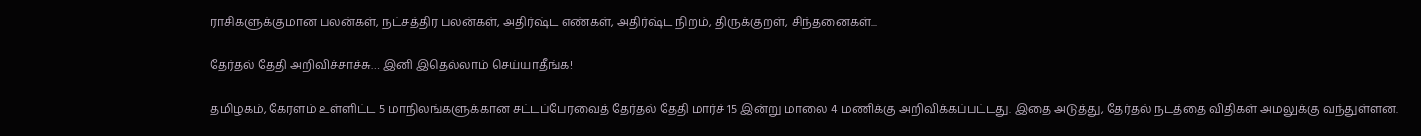ராசிகளுக்குமான பலன்கள், நட்சத்திர பலன்கள், அதிர்ஷ்ட எண்கள், அதிர்ஷ்ட நிறம், திருக்குறள், சிந்தனைகள்...

தேர்தல் தேதி அறிவிச்சாச்சு… இனி இதெல்லாம் செய்யாதீங்க!

தமிழகம், கேரளம் உள்ளிட்ட 5 மாநிலங்களுக்கான சட்டப்பேரவைத் தேர்தல் தேதி மார்ச் 15 இன்று மாலை 4 மணிக்கு அறிவிக்கப்பட்டது. இதை அடுத்து, தேர்தல் நடத்தை விதிகள் அமலுக்கு வந்துள்ளன.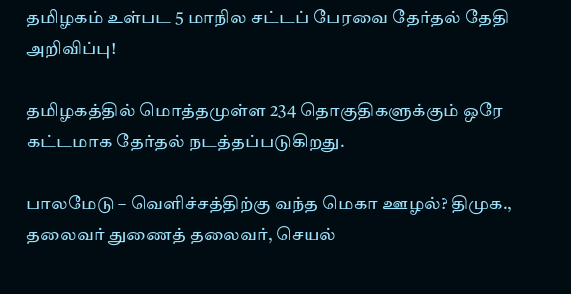தமிழகம் உள்பட 5 மாநில சட்டப் பேரவை தேர்தல் தேதி அறிவிப்பு!

தமிழகத்தில் மொத்தமுள்ள 234 தொகுதிகளுக்கும் ஒரே கட்டமாக தேர்தல் நடத்தப்படுகிறது.

பாலமேடு – வெளிச்சத்திற்கு வந்த மெகா ஊழல்? திமுக., தலைவர் துணைத் தலைவர், செயல்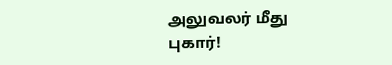அலுவலர் மீது புகார்!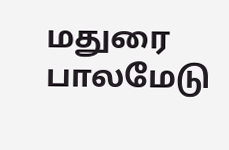மதுரை பாலமேடு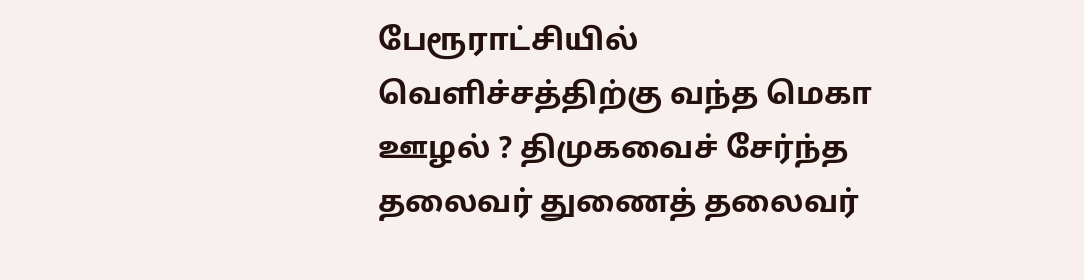பேரூராட்சியில் வெளிச்சத்திற்கு வந்த மெகா ஊழல் ? திமுகவைச் சேர்ந்த தலைவர் துணைத் தலைவர்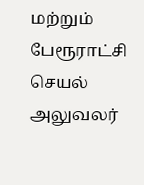மற்றும் பேரூராட்சி செயல் அலுவலர்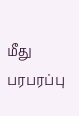மீது பரபரப்பு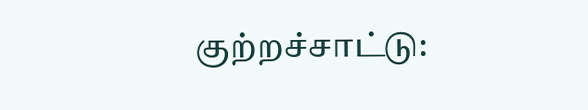குற்றச்சாட்டு: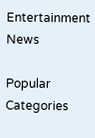Entertainment News

Popular Categories